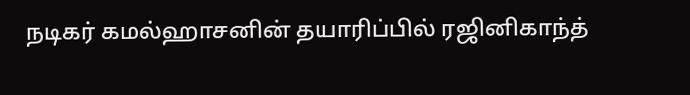நடிகர் கமல்ஹாசனின் தயாரிப்பில் ரஜினிகாந்த்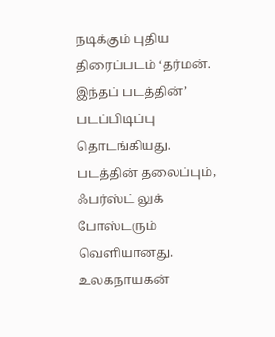நடிக்கும் புதிய திரைப்படம் ‘தர்மன். இந்தப் படத்தின்’ படப்பிடிப்பு தொடங்கியது. படத்தின் தலைப்பும், ஃபர்ஸ்ட் லுக் போஸ்டரும் வெளியானது.
உலகநாயகன்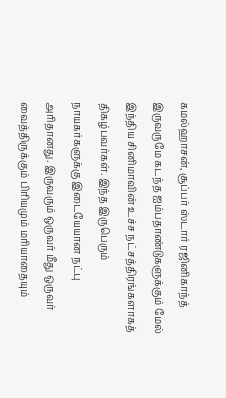கமல்ஹாசன், சூப்பர் ஸ்டார் ரஜினிகாந்த் இருவருமே கடந்த ஐம்பதாண்டுகளுக்கும் மேல் இந்திய சினிமாவின் உச்ச நட்சத்திரங்களாகத் திகழ்பவர்கள். இந்த இருபெரும் நாயகர்களுக்கு இடையேயான நட்பு அரிதானது. இருவரும் ஒருவர் மீது ஒருவர் வைத்திருக்கும் பிரியமும் மரியாதையும்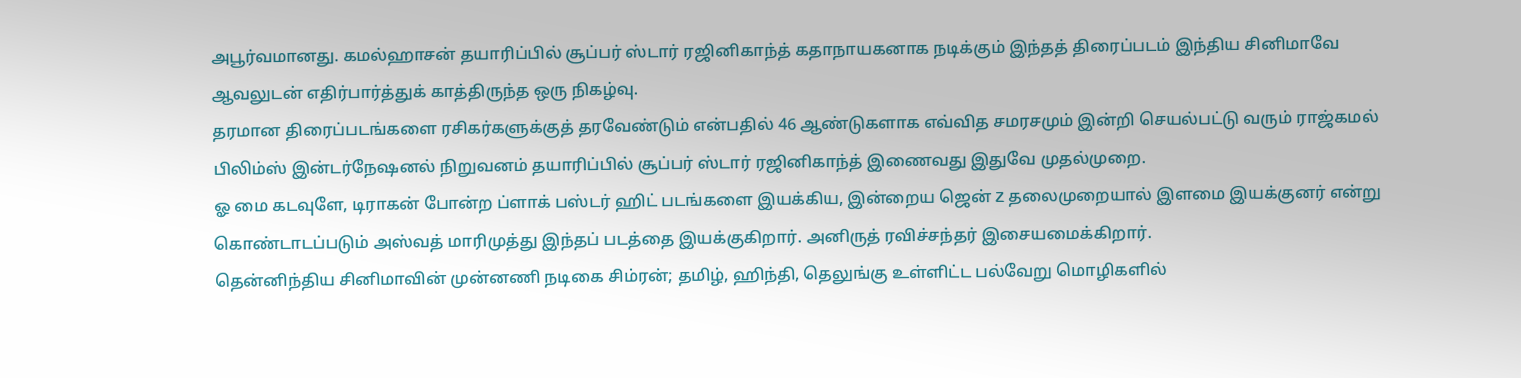அபூர்வமானது. கமல்ஹாசன் தயாரிப்பில் சூப்பர் ஸ்டார் ரஜினிகாந்த் கதாநாயகனாக நடிக்கும் இந்தத் திரைப்படம் இந்திய சினிமாவே ஆவலுடன் எதிர்பார்த்துக் காத்திருந்த ஒரு நிகழ்வு.
தரமான திரைப்படங்களை ரசிகர்களுக்குத் தரவேண்டும் என்பதில் 46 ஆண்டுகளாக எவ்வித சமரசமும் இன்றி செயல்பட்டு வரும் ராஜ்கமல் பிலிம்ஸ் இன்டர்நேஷனல் நிறுவனம் தயாரிப்பில் சூப்பர் ஸ்டார் ரஜினிகாந்த் இணைவது இதுவே முதல்முறை.
ஓ மை கடவுளே, டிராகன் போன்ற ப்ளாக் பஸ்டர் ஹிட் படங்களை இயக்கிய, இன்றைய ஜென் Z தலைமுறையால் இளமை இயக்குனர் என்று கொண்டாடப்படும் அஸ்வத் மாரிமுத்து இந்தப் படத்தை இயக்குகிறார். அனிருத் ரவிச்சந்தர் இசையமைக்கிறார்.
தென்னிந்திய சினிமாவின் முன்னணி நடிகை சிம்ரன்; தமிழ், ஹிந்தி, தெலுங்கு உள்ளிட்ட பல்வேறு மொழிகளில்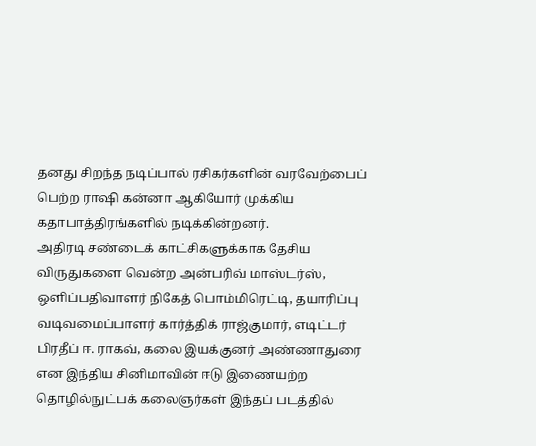தனது சிறந்த நடிப்பால் ரசிகர்களின் வரவேற்பைப் பெற்ற ராஷி கன்னா ஆகியோர் முக்கிய கதாபாத்திரங்களில் நடிக்கின்றனர்.
அதிரடி சண்டைக் காட்சிகளுக்காக தேசிய விருதுகளை வென்ற அன்பரிவ் மாஸ்டர்ஸ், ஒளிப்பதிவாளர் நிகேத் பொம்மிரெட்டி, தயாரிப்பு வடிவமைப்பாளர் கார்த்திக் ராஜ்குமார், எடிட்டர் பிரதீப் ஈ. ராகவ், கலை இயக்குனர் அண்ணாதுரை என இந்திய சினிமாவின் ஈடு இணையற்ற தொழில்நுட்பக் கலைஞர்கள் இந்தப் படத்தில்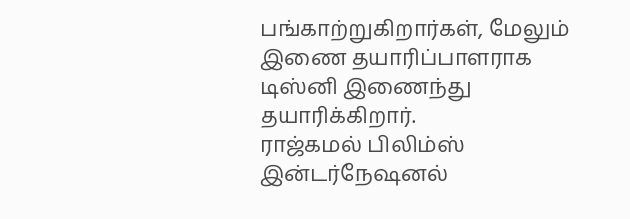பங்காற்றுகிறார்கள், மேலும் இணை தயாரிப்பாளராக டிஸ்னி இணைந்து தயாரிக்கிறார்.
ராஜ்கமல் பிலிம்ஸ் இன்டர்நேஷனல்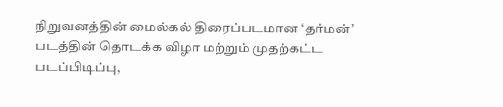நிறுவனத்தின் மைல்கல் திரைப்படமான ‘தர்மன்’ படத்தின் தொடக்க விழா மற்றும் முதற்கட்ட படப்பிடிப்பு,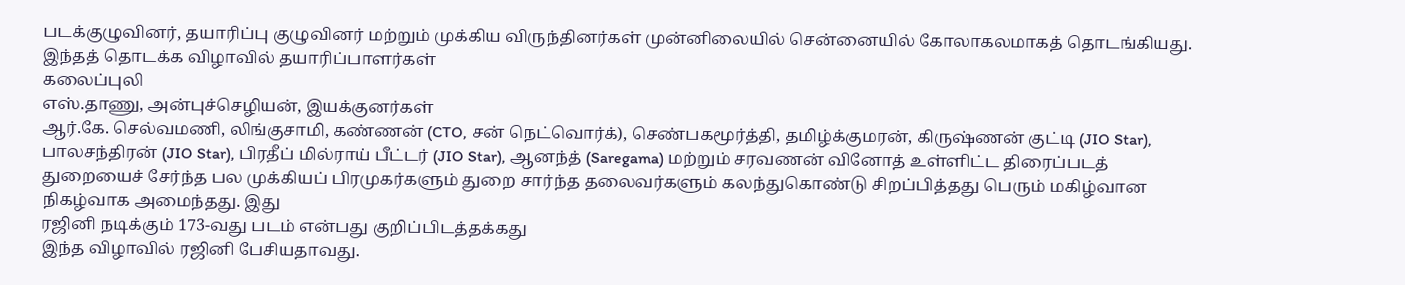படக்குழுவினர், தயாரிப்பு குழுவினர் மற்றும் முக்கிய விருந்தினர்கள் முன்னிலையில் சென்னையில் கோலாகலமாகத் தொடங்கியது.
இந்தத் தொடக்க விழாவில் தயாரிப்பாளர்கள்
கலைப்புலி
எஸ்.தாணு, அன்புச்செழியன், இயக்குனர்கள்
ஆர்.கே. செல்வமணி, லிங்குசாமி, கண்ணன் (CTO, சன் நெட்வொர்க்), செண்பகமூர்த்தி, தமிழ்க்குமரன், கிருஷ்ணன் குட்டி (JIO Star), பாலசந்திரன் (JIO Star), பிரதீப் மில்ராய் பீட்டர் (JIO Star), ஆனந்த் (Saregama) மற்றும் சரவணன் வினோத் உள்ளிட்ட திரைப்படத் துறையைச் சேர்ந்த பல முக்கியப் பிரமுகர்களும் துறை சார்ந்த தலைவர்களும் கலந்துகொண்டு சிறப்பித்தது பெரும் மகிழ்வான நிகழ்வாக அமைந்தது. இது
ரஜினி நடிக்கும் 173-வது படம் என்பது குறிப்பிடத்தக்கது
இந்த விழாவில் ரஜினி பேசியதாவது.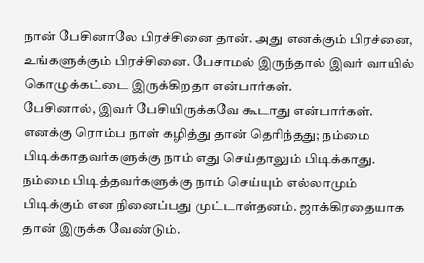நான் பேசினாலே பிரச்சினை தான். அது எனக்கும் பிரச்னை, உங்களுக்கும் பிரச்சினை. பேசாமல் இருந்தால் இவர் வாயில் கொழுக்கட்டை இருக்கிறதா என்பார்கள்.
பேசினால், இவர் பேசியிருக்கவே கூடாது என்பார்கள். எனக்கு ரொம்ப நாள் கழித்து தான் தெரிந்தது; நம்மை பிடிக்காதவர்களுக்கு நாம் எது செய்தாலும் பிடிக்காது. நம்மை பிடித்தவர்களுக்கு நாம் செய்யும் எல்லாமும் பிடிக்கும் என நினைப்பது முட்டாள்தனம். ஜாக்கிரதையாக தான் இருக்க வேண்டும்.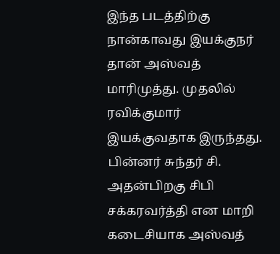இந்த படத்திற்கு நான்காவது இயக்குநர் தான் அஸ்வத் மாரிமுத்து. முதலில் ரவிக்குமார் இயக்குவதாக இருந்தது. பின்னர் சுந்தர் சி. அதன்பிறகு சிபி சக்கரவர்த்தி என மாறி கடைசியாக அஸ்வத்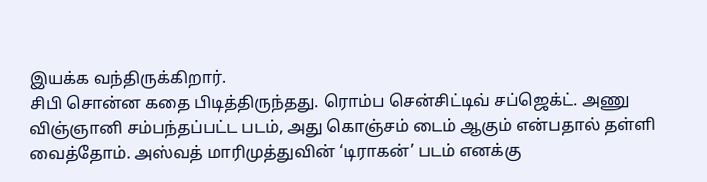இயக்க வந்திருக்கிறார்.
சிபி சொன்ன கதை பிடித்திருந்தது. ரொம்ப சென்சிட்டிவ் சப்ஜெக்ட். அணு விஞ்ஞானி சம்பந்தப்பட்ட படம், அது கொஞ்சம் டைம் ஆகும் என்பதால் தள்ளி வைத்தோம். அஸ்வத் மாரிமுத்துவின் ‘டிராகன்’ படம் எனக்கு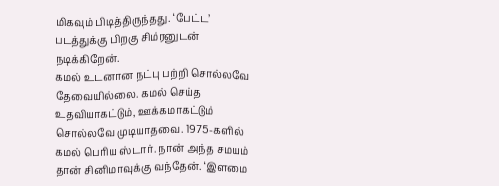மிகவும் பிடித்திருந்தது. ‘பேட்ட’ படத்துக்கு பிறகு சிம்ரனுடன் நடிக்கிறேன்.
கமல் உடனான நட்பு பற்றி சொல்லவே தேவையில்லை. கமல் செய்த உதவியாகட்டும், ஊக்கமாகட்டும் சொல்லவே முடியாதவை. 1975-களில் கமல் பெரிய ஸ்டார். நான் அந்த சமயம் தான் சினிமாவுக்கு வந்தேன். ‘இளமை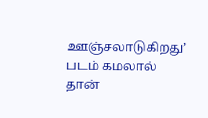ஊஞ்சலாடுகிறது’ படம் கமலால் தான்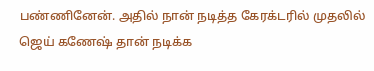பண்ணினேன். அதில் நான் நடித்த கேரக்டரில் முதலில் ஜெய் கணேஷ் தான் நடிக்க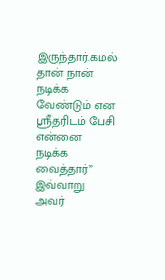இருந்தார்.கமல் தான் நான் நடிக்க வேண்டும் என ஸ்ரீதரிடம் பேசி என்னை நடிக்க வைத்தார்”
இவ்வாறு அவர்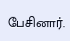பேசினார்.